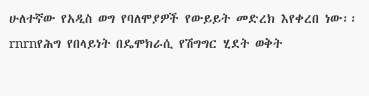ሁለተኛው የአዲስ ወግ የባለሞያዎች የውይይት መድረክ እየቀረበ ነው፡፡rnrnየሕግ የበላይነት በዴሞክራሲ የሽግግር ሂደት ወቅት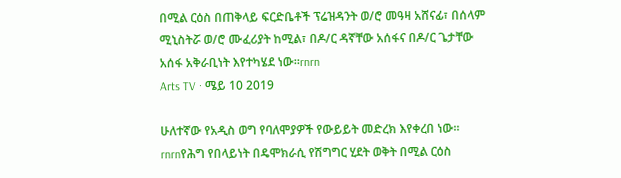በሚል ርዕስ በጠቅላይ ፍርድቤቶች ፕሬዝዳንት ወ/ሮ መዓዛ አሸናፊ፣ በሰላም ሚኒስትሯ ወ/ሮ ሙፈሪያት ከሚል፣ በዶ/ር ዳኛቸው አሰፋና በዶ/ር ጌታቸው አሰፋ አቅራቢነት እየተካሄደ ነው።rnrn
Arts TV · ሜይ 10 2019

ሁለተኛው የአዲስ ወግ የባለሞያዎች የውይይት መድረክ እየቀረበ ነው፡፡rnrnየሕግ የበላይነት በዴሞክራሲ የሽግግር ሂደት ወቅት በሚል ርዕስ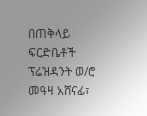በጠቅላይ ፍርድቤቶች ፕሬዝዳንት ወ/ሮ መዓዛ አሸናፊ፣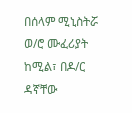በሰላም ሚኒስትሯ ወ/ሮ ሙፈሪያት ከሚል፣ በዶ/ር ዳኛቸው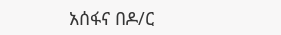አሰፋና በዶ/ር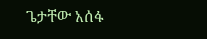ጌታቸው አሰፋ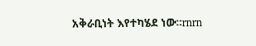አቅራቢነት እየተካሄደ ነው።rnrn